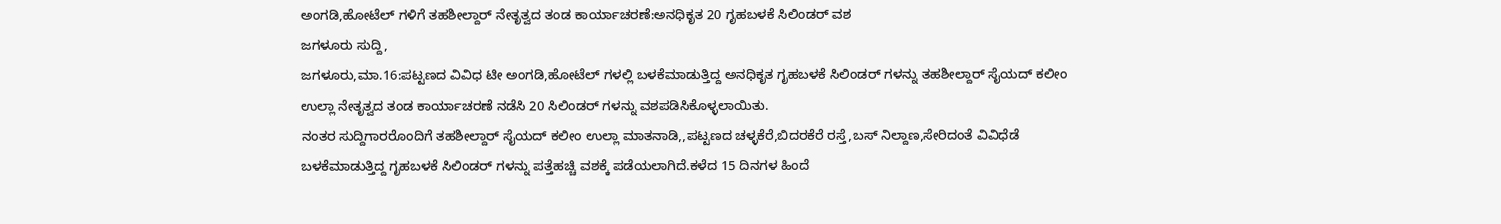ಅಂಗಡಿ,ಹೋಟೆಲ್ ಗಳಿಗೆ ತಹಶೀಲ್ದಾರ್ ನೇತೃತ್ವದ ತಂಡ ಕಾರ್ಯಾಚರಣೆ:ಅನಧಿಕೃತ 20 ಗೃಹಬಳಕೆ ಸಿಲಿಂಡರ್ ವಶ
ಜಗಳೂರು ಸುದ್ದಿ,
ಜಗಳೂರು,ಮಾ.16:ಪಟ್ಟಣದ ವಿವಿಧ ಟೀ ಅಂಗಡಿ,ಹೋಟೆಲ್ ಗಳಲ್ಲಿ ಬಳಕೆಮಾಡುತ್ತಿದ್ದ ಅನಧಿಕೃತ ಗೃಹಬಳಕೆ ಸಿಲಿಂಡರ್ ಗಳನ್ನು ತಹಶೀಲ್ದಾರ್ ಸೈಯದ್ ಕಲೀಂ ಉಲ್ಲಾ ನೇತೃತ್ವದ ತಂಡ ಕಾರ್ಯಾಚರಣೆ ನಡೆಸಿ 20 ಸಿಲಿಂಡರ್ ಗಳನ್ನು ವಶಪಡಿಸಿಕೊಳ್ಳಲಾಯಿತು.
ನಂತರ ಸುದ್ದಿಗಾರರೊಂದಿಗೆ ತಹಶೀಲ್ದಾರ್ ಸೈಯದ್ ಕಲೀಂ ಉಲ್ಲಾ ಮಾತನಾಡಿ,,ಪಟ್ಟಣದ ಚಳ್ಳಕೆರೆ,ಬಿದರಕೆರೆ ರಸ್ತೆ,ಬಸ್ ನಿಲ್ದಾಣ,ಸೇರಿದಂತೆ ವಿವಿಧೆಡೆ ಬಳಕೆಮಾಡುತ್ತಿದ್ದ ಗೃಹಬಳಕೆ ಸಿಲಿಂಡರ್ ಗಳನ್ನು ಪತ್ತೆಹಚ್ಚಿ ವಶಕ್ಕೆ ಪಡೆಯಲಾಗಿದೆ.ಕಳೆದ 15 ದಿನಗಳ ಹಿಂದೆ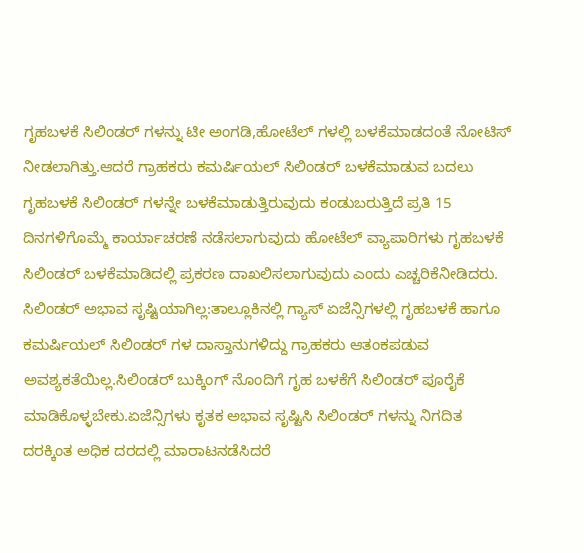ಗೃಹಬಳಕೆ ಸಿಲಿಂಡರ್ ಗಳನ್ನು ಟೀ ಅಂಗಡಿ,ಹೋಟೆಲ್ ಗಳಲ್ಲಿ ಬಳಕೆಮಾಡದಂತೆ ನೋಟಿಸ್ ನೀಡಲಾಗಿತ್ತು.ಆದರೆ ಗ್ರಾಹಕರು ಕಮರ್ಷಿಯಲ್ ಸಿಲಿಂಡರ್ ಬಳಕೆಮಾಡುವ ಬದಲು ಗೃಹಬಳಕೆ ಸಿಲಿಂಡರ್ ಗಳನ್ನೇ ಬಳಕೆಮಾಡುತ್ತಿರುವುದು ಕಂಡುಬರುತ್ತಿದೆ ಪ್ರತಿ 15 ದಿನಗಳಿಗೊಮ್ಮೆ ಕಾರ್ಯಾಚರಣೆ ನಡೆಸಲಾಗುವುದು ಹೋಟೆಲ್ ವ್ಯಾಪಾರಿಗಳು ಗೃಹಬಳಕೆ ಸಿಲಿಂಡರ್ ಬಳಕೆಮಾಡಿದಲ್ಲಿ ಪ್ರಕರಣ ದಾಖಲಿಸಲಾಗುವುದು ಎಂದು ಎಚ್ಚರಿಕೆನೀಡಿದರು.
ಸಿಲಿಂಡರ್ ಅಭಾವ ಸೃಷ್ಟಿಯಾಗಿಲ್ಲ:ತಾಲ್ಲೂಕಿನಲ್ಲಿ ಗ್ಯಾಸ್ ಏಜೆನ್ಸಿಗಳಲ್ಲಿ ಗೃಹಬಳಕೆ ಹಾಗೂ ಕಮರ್ಷಿಯಲ್ ಸಿಲಿಂಡರ್ ಗಳ ದಾಸ್ತಾನುಗಳಿದ್ದು ಗ್ರಾಹಕರು ಆತಂಕಪಡುವ ಅವಶ್ಯಕತೆಯಿಲ್ಲ.ಸಿಲಿಂಡರ್ ಬುಕ್ಕಿಂಗ್ ನೊಂದಿಗೆ ಗೃಹ ಬಳಕೆಗೆ ಸಿಲಿಂಡರ್ ಪೂರೈಕೆ ಮಾಡಿಕೊಳ್ಳಬೇಕು.ಏಜೆನ್ಸಿಗಳು ಕೃತಕ ಅಭಾವ ಸೃಷ್ಟಿಸಿ ಸಿಲಿಂಡರ್ ಗಳನ್ನು ನಿಗದಿತ ದರಕ್ಕಿಂತ ಅಧಿಕ ದರದಲ್ಲಿ ಮಾರಾಟನಡೆಸಿದರೆ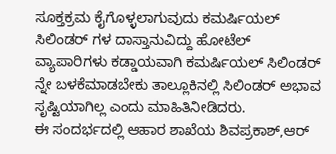ಸೂಕ್ತಕ್ರಮ ಕೈಗೊಳ್ಳಲಾಗುವುದು ಕಮರ್ಷಿಯಲ್ ಸಿಲಿಂಡರ್ ಗಳ ದಾಸ್ತಾನುವಿದ್ದು ಹೋಟೆಲ್ ವ್ಯಾಪಾರಿಗಳು ಕಡ್ಡಾಯವಾಗಿ ಕಮರ್ಷಿಯಲ್ ಸಿಲಿಂಡರ್ ನ್ನೇ ಬಳಕೆಮಾಡಬೇಕು ತಾಲ್ಲೂಕಿನಲ್ಲಿ ಸಿಲಿಂಡರ್ ಅಭಾವ ಸೃಷ್ಟಿಯಾಗಿಲ್ಲ ಎಂದು ಮಾಹಿತಿನೀಡಿದರು.
ಈ ಸಂದರ್ಭದಲ್ಲಿ ಆಹಾರ ಶಾಖೆಯ ಶಿವಪ್ರಕಾಶ್,ಆರ್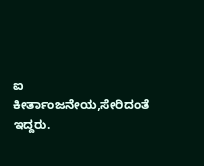ಐ ಕೀರ್ತಾಂಜನೇಯ,ಸೇರಿದಂತೆ ಇದ್ದರು.